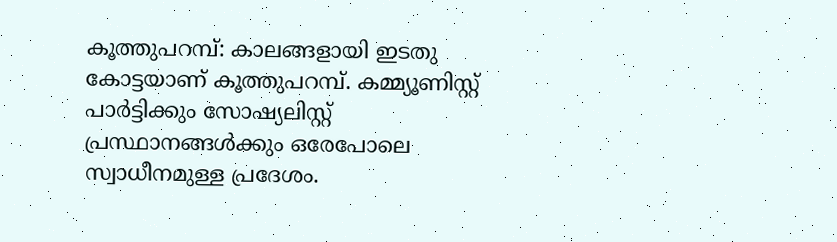കൂത്തുപറമ്പ്: കാലങ്ങളായി ഇടതു കോട്ടയാണ് കൂത്തുപറമ്പ്. കമ്മ്യൂണിസ്റ്റ് പാർട്ടിക്കും സോഷ്യലിസ്റ്റ് പ്രസ്ഥാനങ്ങൾക്കും ഒരേപോലെ സ്വാധീനമുള്ള പ്രദേശം.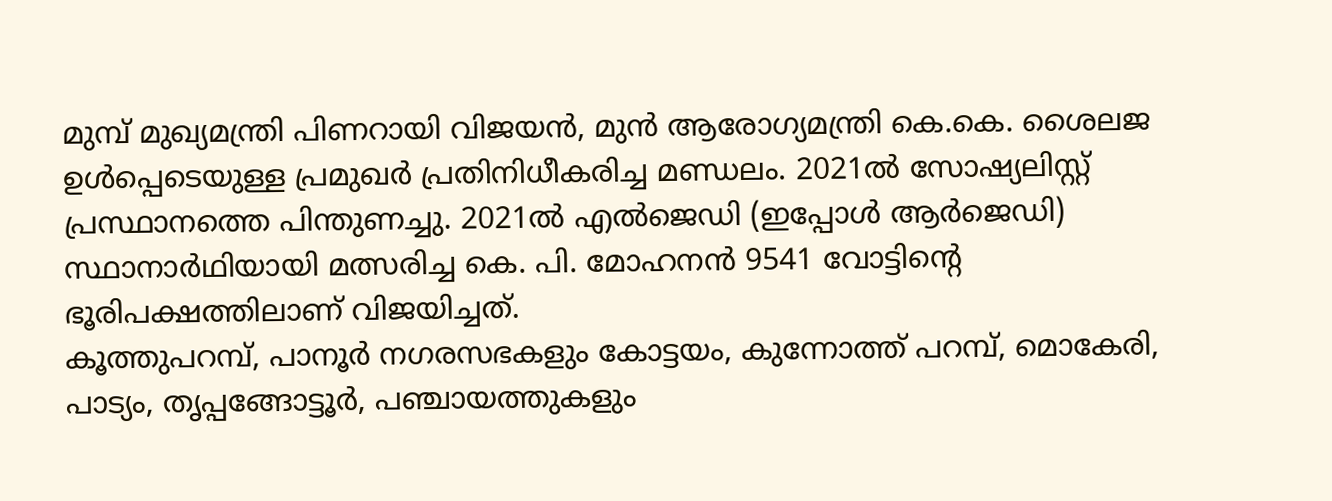മുമ്പ് മുഖ്യമന്ത്രി പിണറായി വിജയൻ, മുൻ ആരോഗ്യമന്ത്രി കെ.കെ. ശൈലജ ഉൾപ്പെടെയുള്ള പ്രമുഖർ പ്രതിനിധീകരിച്ച മണ്ഡലം. 2021ൽ സോഷ്യലിസ്റ്റ് പ്രസ്ഥാനത്തെ പിന്തുണച്ചു. 2021ൽ എൽജെഡി (ഇപ്പോൾ ആർജെഡി) സ്ഥാനാർഥിയായി മത്സരിച്ച കെ. പി. മോഹനൻ 9541 വോട്ടിന്റെ ഭൂരിപക്ഷത്തിലാണ് വിജയിച്ചത്.
കൂത്തുപറമ്പ്, പാനൂർ നഗരസഭകളും കോട്ടയം, കുന്നോത്ത് പറമ്പ്, മൊകേരി, പാട്യം, തൃപ്പങ്ങോട്ടൂർ, പഞ്ചായത്തുകളും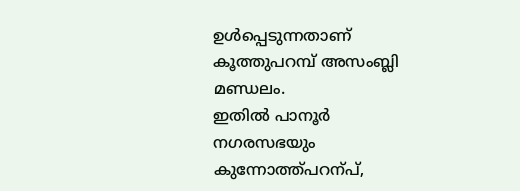ഉൾപ്പെടുന്നതാണ് കൂത്തുപറമ്പ് അസംബ്ലി മണ്ഡലം.
ഇതിൽ പാനൂർ നഗരസഭയും കുന്നോത്ത്പറന്പ്,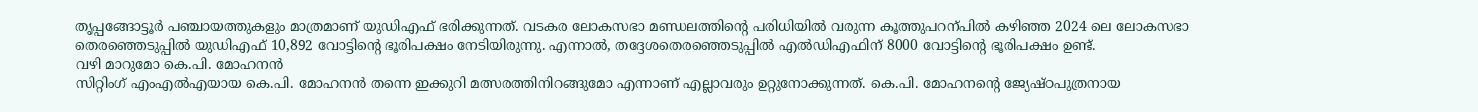തൃപ്പങ്ങോട്ടൂർ പഞ്ചായത്തുകളും മാത്രമാണ് യുഡിഎഫ് ഭരിക്കുന്നത്. വടകര ലോകസഭാ മണ്ഡലത്തിന്റെ പരിധിയിൽ വരുന്ന കൂത്തുപറന്പിൽ കഴിഞ്ഞ 2024 ലെ ലോകസഭാ തെരഞ്ഞെടുപ്പിൽ യുഡിഎഫ് 10,892 വോട്ടിന്റെ ഭൂരിപക്ഷം നേടിയിരുന്നു. എന്നാൽ, തദ്ദേശതെരഞ്ഞെടുപ്പിൽ എൽഡിഎഫിന് 8000 വോട്ടിന്റെ ഭൂരിപക്ഷം ഉണ്ട്.
വഴി മാറുമോ കെ.പി. മോഹനൻ
സിറ്റിംഗ് എംഎൽഎയായ കെ.പി. മോഹനൻ തന്നെ ഇക്കുറി മത്സരത്തിനിറങ്ങുമോ എന്നാണ് എല്ലാവരും ഉറ്റുനോക്കുന്നത്. കെ.പി. മോഹനന്റെ ജ്യേഷ്ഠപുത്രനായ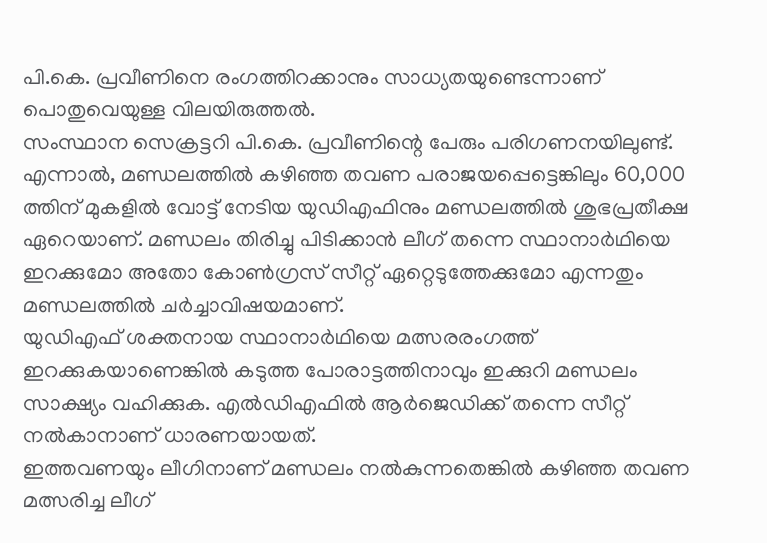പി.കെ. പ്രവീണിനെ രംഗത്തിറക്കാനും സാധ്യതയുണ്ടെന്നാണ് പൊതുവെയുള്ള വിലയിരുത്തൽ.
സംസ്ഥാന സെക്രട്ടറി പി.കെ. പ്രവീണിന്റെ പേരും പരിഗണനയിലുണ്ട്. എന്നാൽ, മണ്ഡലത്തിൽ കഴിഞ്ഞ തവണ പരാജയപ്പെട്ടെങ്കിലും 60,000 ത്തിന് മുകളിൽ വോട്ട് നേടിയ യുഡിഎഫിനും മണ്ഡലത്തിൽ ശുഭപ്രതീക്ഷ ഏറെയാണ്. മണ്ഡലം തിരിച്ചു പിടിക്കാൻ ലീഗ് തന്നെ സ്ഥാനാർഥിയെ ഇറക്കുമോ അതോ കോൺഗ്രസ് സീറ്റ് ഏറ്റെടുത്തേക്കുമോ എന്നതും മണ്ഡലത്തിൽ ചർച്ചാവിഷയമാണ്.
യുഡിഎഫ് ശക്തനായ സ്ഥാനാർഥിയെ മത്സരരംഗത്ത് ഇറക്കുകയാണെങ്കിൽ കടുത്ത പോരാട്ടത്തിനാവും ഇക്കുറി മണ്ഡലം സാക്ഷ്യം വഹിക്കുക. എൽഡിഎഫിൽ ആർജെഡിക്ക് തന്നെ സീറ്റ് നൽകാനാണ് ധാരണയായത്.
ഇത്തവണയും ലീഗിനാണ് മണ്ഡലം നൽകുന്നതെങ്കിൽ കഴിഞ്ഞ തവണ മത്സരിച്ച ലീഗ്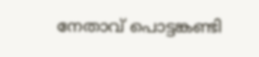നേതാവ് പൊട്ടങ്കണ്ടി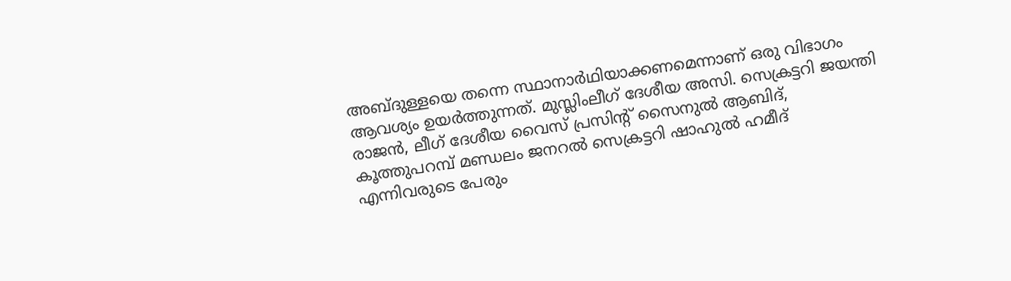അബ്ദുള്ളയെ തന്നെ സ്ഥാനാർഥിയാക്കണമെന്നാണ് ഒരു വിഭാഗം ആവശ്യം ഉയർത്തുന്നത്. മുസ്ലിംലീഗ് ദേശീയ അസി. സെക്രട്ടറി ജയന്തി രാജൻ, ലീഗ് ദേശീയ വൈസ് പ്രസിന്റ് സൈനുൽ ആബിദ്, കൂത്തുപറമ്പ് മണ്ഡലം ജനറൽ സെക്രട്ടറി ഷാഹുൽ ഹമീദ് എന്നിവരുടെ പേരും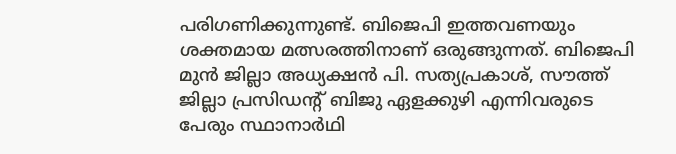പരിഗണിക്കുന്നുണ്ട്. ബിജെപി ഇത്തവണയും ശക്തമായ മത്സരത്തിനാണ് ഒരുങ്ങുന്നത്. ബിജെപി മുൻ ജില്ലാ അധ്യക്ഷൻ പി. സത്യപ്രകാശ്, സൗത്ത് ജില്ലാ പ്രസിഡന്റ് ബിജു ഏളക്കുഴി എന്നിവരുടെ പേരും സ്ഥാനാർഥി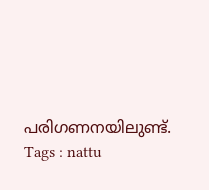പരിഗണനയിലുണ്ട്.
Tags : nattu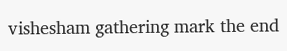vishesham gathering mark the end